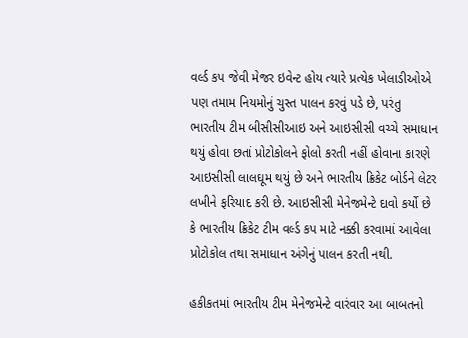વર્લ્ડ કપ જેવી મેજર ઇવેન્ટ હોય ત્યારે પ્રત્યેક ખેલાડીઓએ પણ તમામ નિયમોનું ચુસ્ત પાલન કરવું પડે છે, પરંતુ ભારતીય ટીમ બીસીસીઆઇ અને આઇસીસી વચ્ચે સમાધાન થયું હોવા છતાં પ્રોટોકોલને ફોલો કરતી નહીં હોવાના કારણે આઇસીસી લાલઘૂમ થયું છે અને ભારતીય ક્રિકેટ બોર્ડને લેટર લખીને ફરિયાદ કરી છે. આઇસીસી મેનેજમેન્ટે દાવો કર્યો છે કે ભારતીય ક્રિકેટ ટીમ વર્લ્ડ કપ માટે નક્કી કરવામાં આવેલા પ્રોટોકોલ તથા સમાધાન અંગેનું પાલન કરતી નથી.

હકીકતમાં ભારતીય ટીમ મેનેજમેન્ટે વારંવાર આ બાબતનો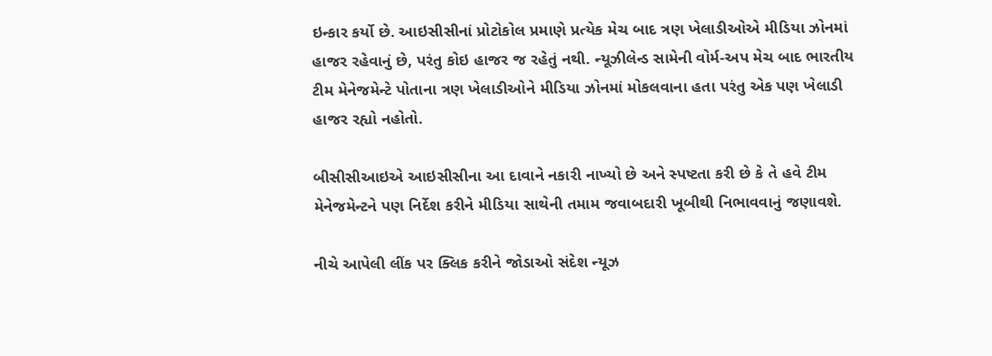ઇન્કાર કર્યો છે. આઇસીસીનાં પ્રોટોકોલ પ્રમાણે પ્રત્યેક મેચ બાદ ત્રણ ખેલાડીઓએ મીડિયા ઝોનમાં હાજર રહેવાનું છે, પરંતુ કોઇ હાજર જ રહેતું નથી. ન્યૂઝીલેન્ડ સામેની વોર્મ-અપ મેચ બાદ ભારતીય ટીમ મેનેજમેન્ટે પોતાના ત્રણ ખેલાડીઓને મીડિયા ઝોનમાં મોકલવાના હતા પરંતુ એક પણ ખેલાડી હાજર રહ્યો નહોતો.

બીસીસીઆઇએ આઇસીસીના આ દાવાને નકારી નાખ્યો છે અને સ્પષ્ટતા કરી છે કે તે હવે ટીમ મેનેજમેન્ટને પણ નિર્દેશ કરીને મીડિયા સાથેની તમામ જવાબદારી ખૂબીથી નિભાવવાનું જણાવશે.

નીચે આપેલી લીંક પર ક્લિક કરીને જોડાઓ સંદેશ ન્યૂઝ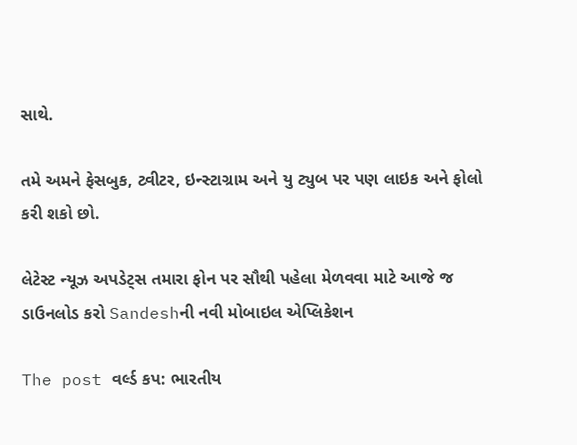સાથે.

તમે અમને ફેસબુક, ટ્વીટર, ઇન્સ્ટાગ્રામ અને યુ ટ્યુબ પર પણ લાઇક અને ફોલો કરી શકો છો.

લેટેસ્ટ ન્યૂઝ અપડેટ્સ તમારા ફોન પર સૌથી પહેલા મેળવવા માટે આજે જ ડાઉનલોડ કરો Sandeshની નવી મોબાઇલ એપ્લિકેશન

The post વર્લ્ડ કપ: ભારતીય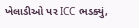ખેલાડીઓ પર ICC ભડક્યું,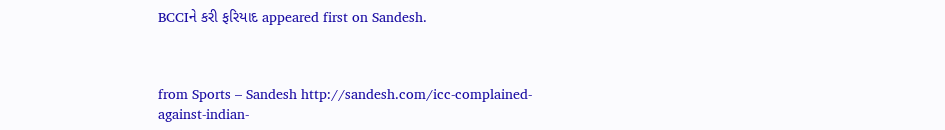BCCIને કરી ફરિયાદ appeared first on Sandesh.



from Sports – Sandesh http://sandesh.com/icc-complained-against-indian-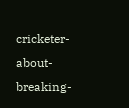cricketer-about-breaking-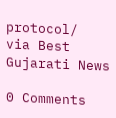protocol/
via Best Gujarati News

0 Comments